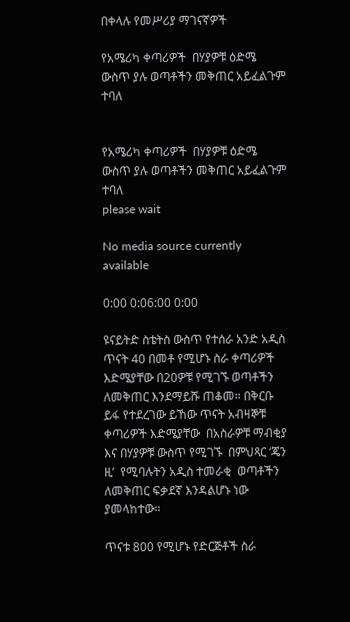በቀላሉ የመሥሪያ ማገናኛዎች

የአሜሪካ ቀጣሪዎች  በሃያዎቹ ዕድሜ ውስጥ ያሉ ወጣቶችን መቅጠር አይፈልጉም ተባለ


የአሜሪካ ቀጣሪዎች  በሃያዎቹ ዕድሜ ውስጥ ያሉ ወጣቶችን መቅጠር አይፈልጉም ተባለ
please wait

No media source currently available

0:00 0:06:00 0:00

ዩናይትድ ስቴትስ ውስጥ የተሰራ አንድ አዲስ ጥናት 40 በመቶ የሚሆኑ ስራ ቀጣሪዎች እድሜያቸው በ20ዎቹ የሚገኙ ወጣቶችን ለመቅጠር እንደማይሹ ጠቆመ። በቅርቡ ይፋ የተደረገው ይኸው ጥናት አብዛኞቹ ቀጣሪዎች እድሜያቸው  በአስራዎቹ ማብቂያ እና በሃያዎቹ ውስጥ የሚገኙ  በምህጻር ‘ጄን ዚ’  የሚባሉትን አዲስ ተመራቂ  ወጣቶችን ለመቅጠር ፍቃደኛ እንዳልሆኑ ነው ያመላከተው።

ጥናቱ 800 የሚሆኑ የድርጅቶች ስራ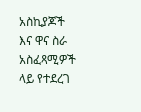አስኪያጆች እና ዋና ስራ አስፈጻሚዎች ላይ የተደረገ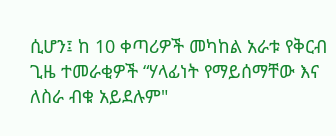ሲሆን፤ ከ 10 ቀጣሪዎች መካከል አራቱ የቅርብ ጊዜ ተመራቂዎች “ሃላፊነት የማይሰማቸው እና ለስራ ብቁ አይደሉም"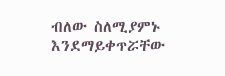ብለው ስለሚያምኑ እንደማይቀጥሯቸው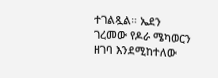ተገልጿል። ኤደን ገረመው የዶራ ሜካወርን ዘገባ እንደሚከተለው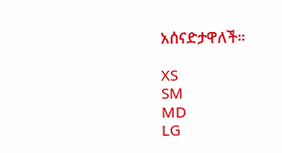አሰናድታዋለች።

XS
SM
MD
LG